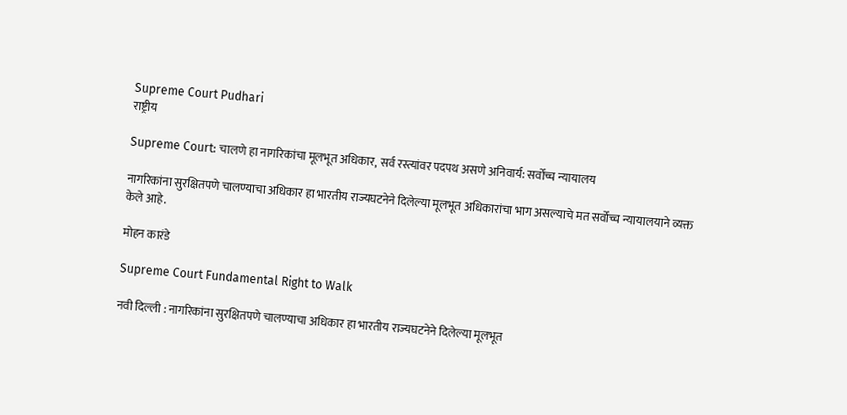Supreme Court Pudhari
राष्ट्रीय

Supreme Court: चालणे हा नागरिकांचा मूलभूत अधिकार, सर्व रस्त्यांवर पदपथ असणे अनिवार्य: सर्वोच्च न्यायालय

नागरिकांना सुरक्षितपणे चालण्याचा अधिकार हा भारतीय राज्यघटनेने दिलेल्या मूलभूत अधिकारांचा भाग असल्याचे मत सर्वोच्च न्यायालयाने व्यक्त केले आहे.

मोहन कारंडे

Supreme Court Fundamental Right to Walk

नवी दिल्ली : नागरिकांना सुरक्षितपणे चालण्याचा अधिकार हा भारतीय राज्यघटनेने दिलेल्या मूलभूत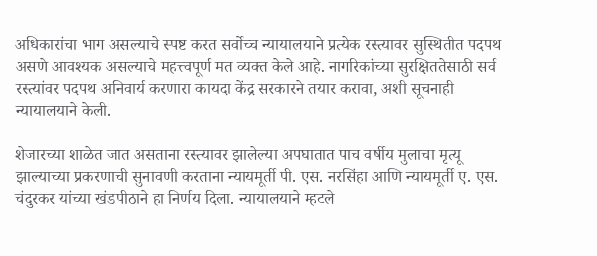अधिकारांचा भाग असल्याचे स्पष्ट करत सर्वोच्च न्यायालयाने प्रत्येक रस्त्यावर सुस्थितीत पदपथ असणे आवश्यक असल्याचे महत्त्वपूर्ण मत व्यक्त केले आहे. नागरिकांच्या सुरक्षिततेसाठी सर्व रस्त्यांवर पदपथ अनिवार्य करणारा कायदा केंद्र सरकारने तयार करावा, अशी सूचनाही न्यायालयाने केली.

शेजारच्या शाळेत जात असताना रस्त्यावर झालेल्या अपघातात पाच वर्षीय मुलाचा मृत्यू झाल्याच्या प्रकरणाची सुनावणी करताना न्यायमूर्ती पी. एस. नरसिंहा आणि न्यायमूर्ती ए. एस. चंदुरकर यांच्या खंडपीठाने हा निर्णय दिला. न्यायालयाने म्हटले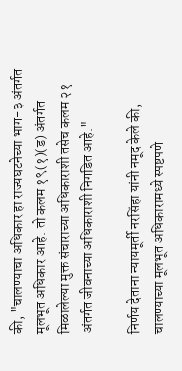की, "चालण्याचा अधिकार हा राज्यघटनेच्या भाग-३ अंतर्गत मूलभूत अधिकार आहे. तो कलम १९(१)(ड) अंतर्गत मिळालेल्या मुक्त संचाराच्या अधिकाराशी तसेच कलम २१ अंतर्गत जीवनाच्या अधिकाराशी निगडित आहे."

निर्णय देताना न्यायमूर्ती नरसिंहा यांनी नमूद केले की, चालण्याच्या मूलभूत अधिकारामध्ये स्पष्टपणे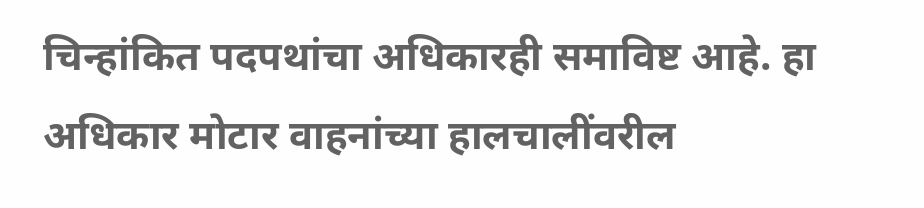चिन्हांकित पदपथांचा अधिकारही समाविष्ट आहे. हा अधिकार मोटार वाहनांच्या हालचालींवरील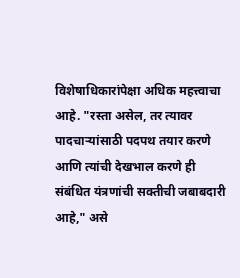विशेषाधिकारांपेक्षा अधिक महत्त्वाचा आहे. "रस्ता असेल, तर त्यावर पादचाऱ्यांसाठी पदपथ तयार करणे आणि त्यांची देखभाल करणे ही संबंधित यंत्रणांची सक्तीची जबाबदारी आहे," असे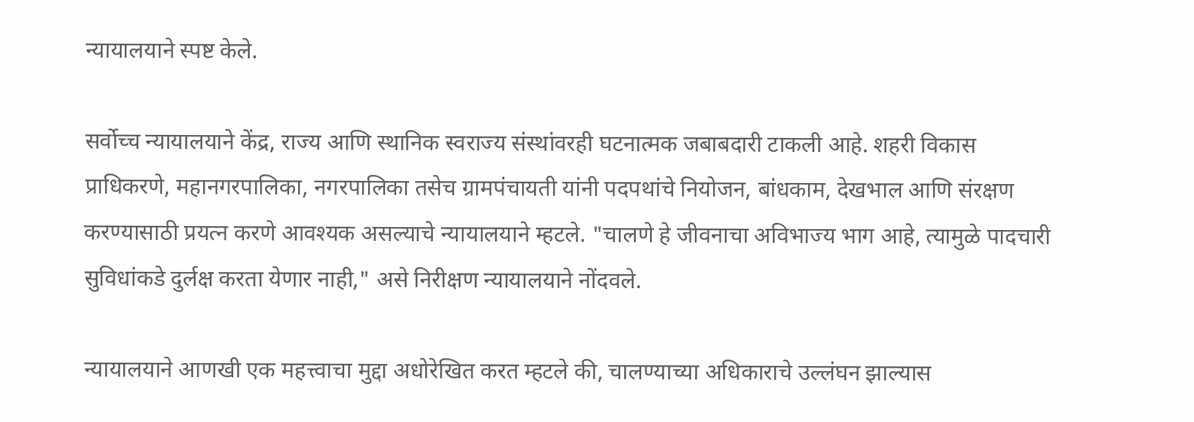न्यायालयाने स्पष्ट केले.

सर्वोच्च न्यायालयाने केंद्र, राज्य आणि स्थानिक स्वराज्य संस्थांवरही घटनात्मक जबाबदारी टाकली आहे. शहरी विकास प्राधिकरणे, महानगरपालिका, नगरपालिका तसेच ग्रामपंचायती यांनी पदपथांचे नियोजन, बांधकाम, देखभाल आणि संरक्षण करण्यासाठी प्रयत्न करणे आवश्यक असल्याचे न्यायालयाने म्हटले. "चालणे हे जीवनाचा अविभाज्य भाग आहे, त्यामुळे पादचारी सुविधांकडे दुर्लक्ष करता येणार नाही," असे निरीक्षण न्यायालयाने नोंदवले.

न्यायालयाने आणखी एक महत्त्वाचा मुद्दा अधोरेखित करत म्हटले की, चालण्याच्या अधिकाराचे उल्लंघन झाल्यास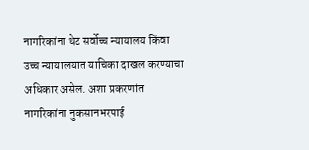नागरिकांना थेट सर्वोच्च न्यायालय किंवा उच्च न्यायालयात याचिका दाखल करण्याचा अधिकार असेल. अशा प्रकरणांत नागरिकांना नुकसानभरपाई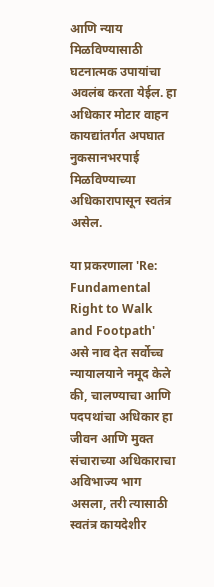आणि न्याय मिळविण्यासाठी घटनात्मक उपायांचा अवलंब करता येईल. हा अधिकार मोटार वाहन कायद्यांतर्गत अपघात नुकसानभरपाई मिळविण्याच्या अधिकारापासून स्वतंत्र असेल.

या प्रकरणाला 'Re: Fundamental Right to Walk and Footpath' असे नाव देत सर्वोच्च न्यायालयाने नमूद केले की, चालण्याचा आणि पदपथांचा अधिकार हा जीवन आणि मुक्त संचाराच्या अधिकाराचा अविभाज्य भाग असला, तरी त्यासाठी स्वतंत्र कायदेशीर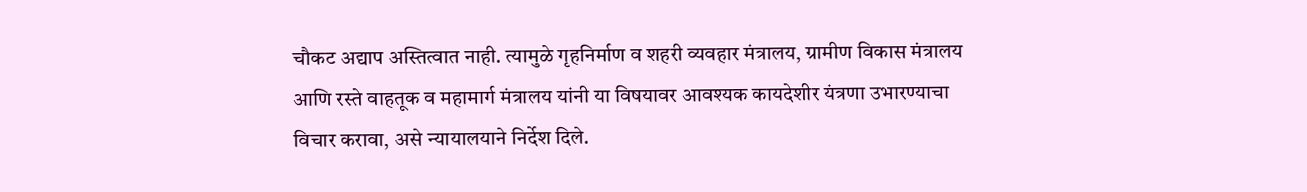चौकट अद्याप अस्तित्वात नाही. त्यामुळे गृहनिर्माण व शहरी व्यवहार मंत्रालय, ग्रामीण विकास मंत्रालय आणि रस्ते वाहतूक व महामार्ग मंत्रालय यांनी या विषयावर आवश्यक कायदेशीर यंत्रणा उभारण्याचा विचार करावा, असे न्यायालयाने निर्देश दिले.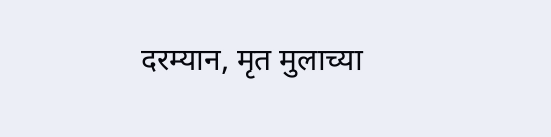दरम्यान, मृत मुलाच्या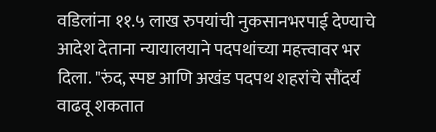वडिलांना ११.५ लाख रुपयांची नुकसानभरपाई देण्याचे आदेश देताना न्यायालयाने पदपथांच्या महत्त्वावर भर दिला. "रुंद, स्पष्ट आणि अखंड पदपथ शहरांचे सौंदर्य वाढवू शकतात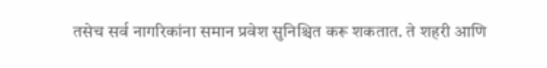तसेच सर्व नागरिकांना समान प्रवेश सुनिश्चित करू शकतात. ते शहरी आणि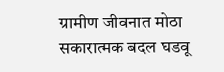ग्रामीण जीवनात मोठा सकारात्मक बदल घडवू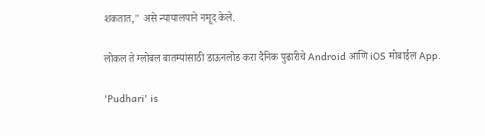शकतात," असे न्यायालयाने नमूद केले.

लोकल ते ग्लोबल बातम्यांसाठी डाऊनलोड करा दैनिक पुढारीचे Android आणि iOS मोबाईल App.

'Pudhari' is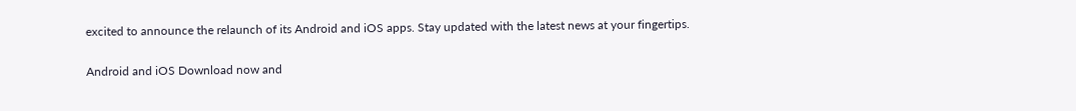excited to announce the relaunch of its Android and iOS apps. Stay updated with the latest news at your fingertips.

Android and iOS Download now and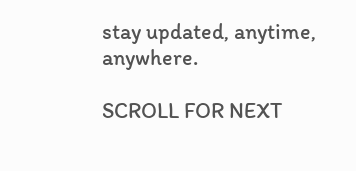stay updated, anytime, anywhere.

SCROLL FOR NEXT